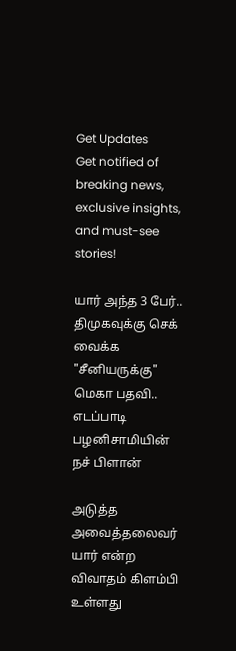Get Updates
Get notified of breaking news, exclusive insights, and must-see stories!

யார் அந்த 3 பேர்.. திமுகவுக்கு செக் வைக்க "சீனியருக்கு" மெகா பதவி.. எடப்பாடி பழனிசாமியின் நச் பிளான்

அடுத்த அவைத்தலைவர் யார் என்ற விவாதம் கிளம்பி உள்ளது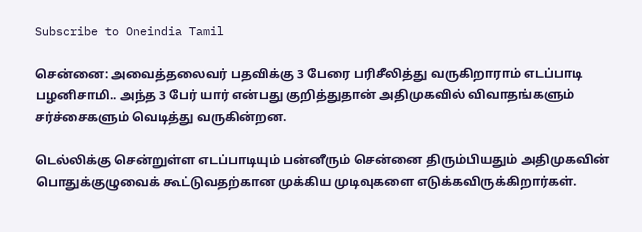Subscribe to Oneindia Tamil

சென்னை: அவைத்தலைவர் பதவிக்கு 3 பேரை பரிசீலித்து வருகிறாராம் எடப்பாடி பழனிசாமி.. அந்த 3 பேர் யார் என்பது குறித்துதான் அதிமுகவில் விவாதங்களும் சர்ச்சைகளும் வெடித்து வருகின்றன.

டெல்லிக்கு சென்றுள்ள எடப்பாடியும் பன்னீரும் சென்னை திரும்பியதும் அதிமுகவின் பொதுக்குழுவைக் கூட்டுவதற்கான முக்கிய முடிவுகளை எடுக்கவிருக்கிறார்கள்.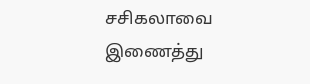சசிகலாவை இணைத்து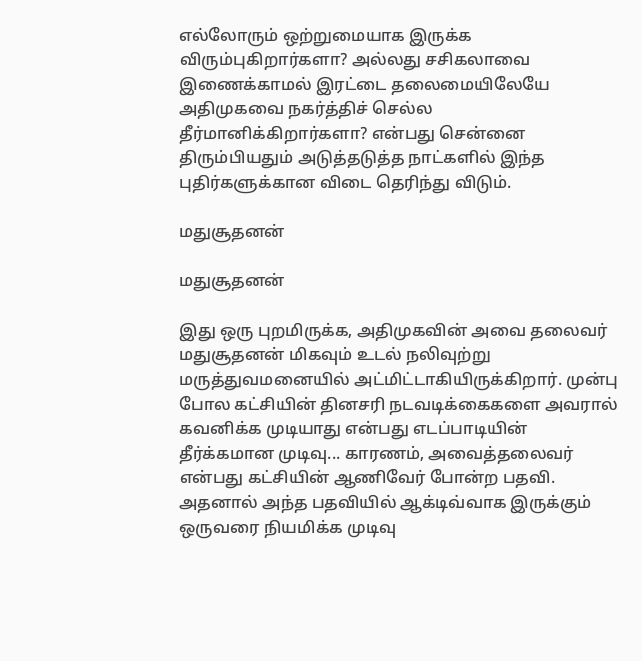எல்லோரும் ஒற்றுமையாக இருக்க விரும்புகிறார்களா? அல்லது சசிகலாவை இணைக்காமல் இரட்டை தலைமையிலேயே அதிமுகவை நகர்த்திச் செல்ல தீர்மானிக்கிறார்களா? என்பது சென்னை திரும்பியதும் அடுத்தடுத்த நாட்களில் இந்த புதிர்களுக்கான விடை தெரிந்து விடும்.

மதுசூதனன்

மதுசூதனன்

இது ஒரு புறமிருக்க, அதிமுகவின் அவை தலைவர் மதுசூதனன் மிகவும் உடல் நலிவுற்று மருத்துவமனையில் அட்மிட்டாகியிருக்கிறார். முன்பு போல கட்சியின் தினசரி நடவடிக்கைகளை அவரால் கவனிக்க முடியாது என்பது எடப்பாடியின் தீர்க்கமான முடிவு... காரணம், அவைத்தலைவர் என்பது கட்சியின் ஆணிவேர் போன்ற பதவி. அதனால் அந்த பதவியில் ஆக்டிவ்வாக இருக்கும் ஒருவரை நியமிக்க முடிவு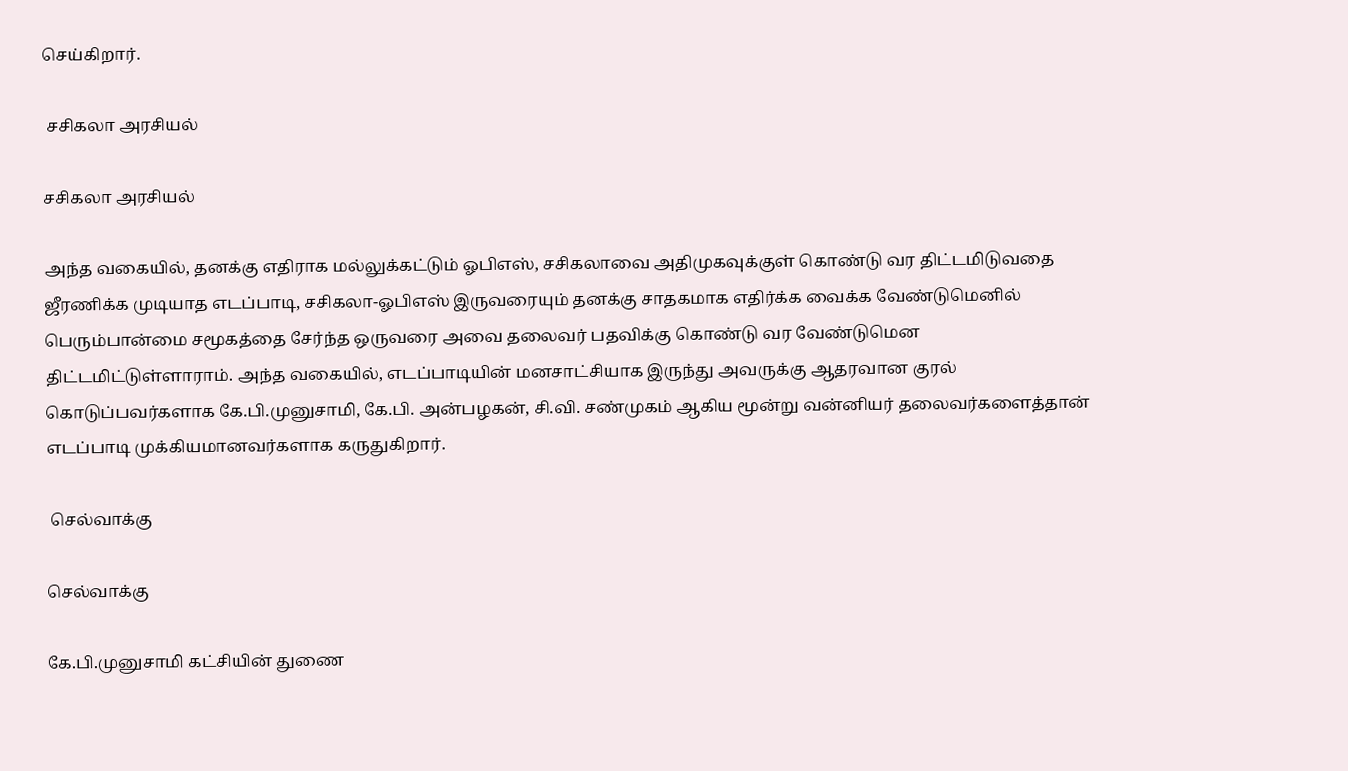செய்கிறார்.

 சசிகலா அரசியல்

சசிகலா அரசியல்

அந்த வகையில், தனக்கு எதிராக மல்லுக்கட்டும் ஓபிஎஸ், சசிகலாவை அதிமுகவுக்குள் கொண்டு வர திட்டமிடுவதை ஜீரணிக்க முடியாத எடப்பாடி, சசிகலா-ஓபிஎஸ் இருவரையும் தனக்கு சாதகமாக எதிர்க்க வைக்க வேண்டுமெனில் பெரும்பான்மை சமூகத்தை சேர்ந்த ஒருவரை அவை தலைவர் பதவிக்கு கொண்டு வர வேண்டுமென திட்டமிட்டுள்ளாராம். அந்த வகையில், எடப்பாடியின் மனசாட்சியாக இருந்து அவருக்கு ஆதரவான குரல் கொடுப்பவர்களாக கே.பி.முனுசாமி, கே.பி. அன்பழகன், சி.வி. சண்முகம் ஆகிய மூன்று வன்னியர் தலைவர்களைத்தான் எடப்பாடி முக்கியமானவர்களாக கருதுகிறார்.

 செல்வாக்கு

செல்வாக்கு

கே.பி.முனுசாமி கட்சியின் துணை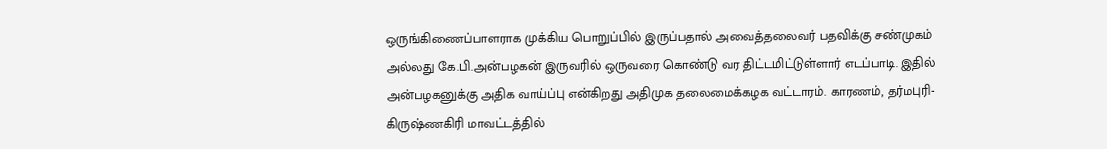ஒருங்கிணைப்பாளராக முக்கிய பொறுப்பில் இருப்பதால் அவைத்தலைவர் பதவிக்கு சண்முகம் அல்லது கே.பி.அன்பழகன் இருவரில் ஒருவரை கொண்டு வர திட்டமிட்டுள்ளார் எடப்பாடி. இதில் அன்பழகனுக்கு அதிக வாய்ப்பு என்கிறது அதிமுக தலைமைக்கழக வட்டாரம். காரணம், தர்மபுரி-கிருஷ்ணகிரி மாவட்டத்தில்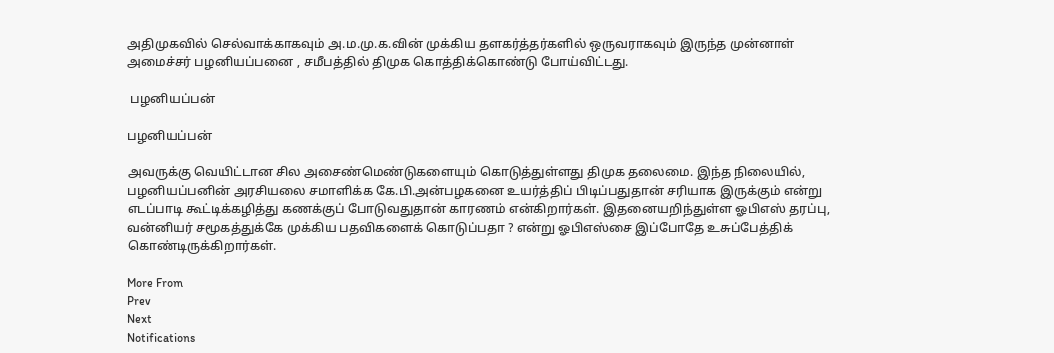அதிமுகவில் செல்வாக்காகவும் அ.ம.மு.க.வின் முக்கிய தளகர்த்தர்களில் ஒருவராகவும் இருந்த முன்னாள் அமைச்சர் பழனியப்பனை , சமீபத்தில் திமுக கொத்திக்கொண்டு போய்விட்டது.

 பழனியப்பன்

பழனியப்பன்

அவருக்கு வெயிட்டான சில அசைண்மெண்டுகளையும் கொடுத்துள்ளது திமுக தலைமை. இந்த நிலையில், பழனியப்பனின் அரசியலை சமாளிக்க கே.பி.அன்பழகனை உயர்த்திப் பிடிப்பதுதான் சரியாக இருக்கும் என்று எடப்பாடி கூட்டிக்கழித்து கணக்குப் போடுவதுதான் காரணம் என்கிறார்கள். இதனையறிந்துள்ள ஓபிஎஸ் தரப்பு, வன்னியர் சமூகத்துக்கே முக்கிய பதவிகளைக் கொடுப்பதா ? என்று ஓபிஎஸ்சை இப்போதே உசுப்பேத்திக் கொண்டிருக்கிறார்கள்.

More From
Prev
Next
Notifications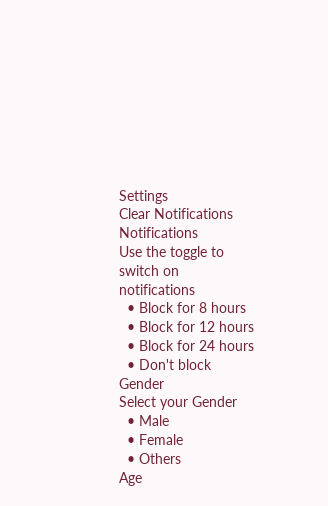Settings
Clear Notifications
Notifications
Use the toggle to switch on notifications
  • Block for 8 hours
  • Block for 12 hours
  • Block for 24 hours
  • Don't block
Gender
Select your Gender
  • Male
  • Female
  • Others
Age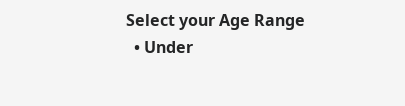Select your Age Range
  • Under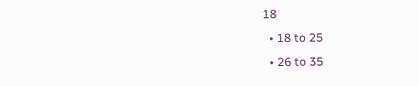18
  • 18 to 25
  • 26 to 35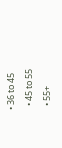• 36 to 45
  • 45 to 55
  • 55+